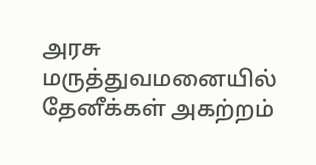அரசு மருத்துவமனையில் தேனீக்கள் அகற்றம்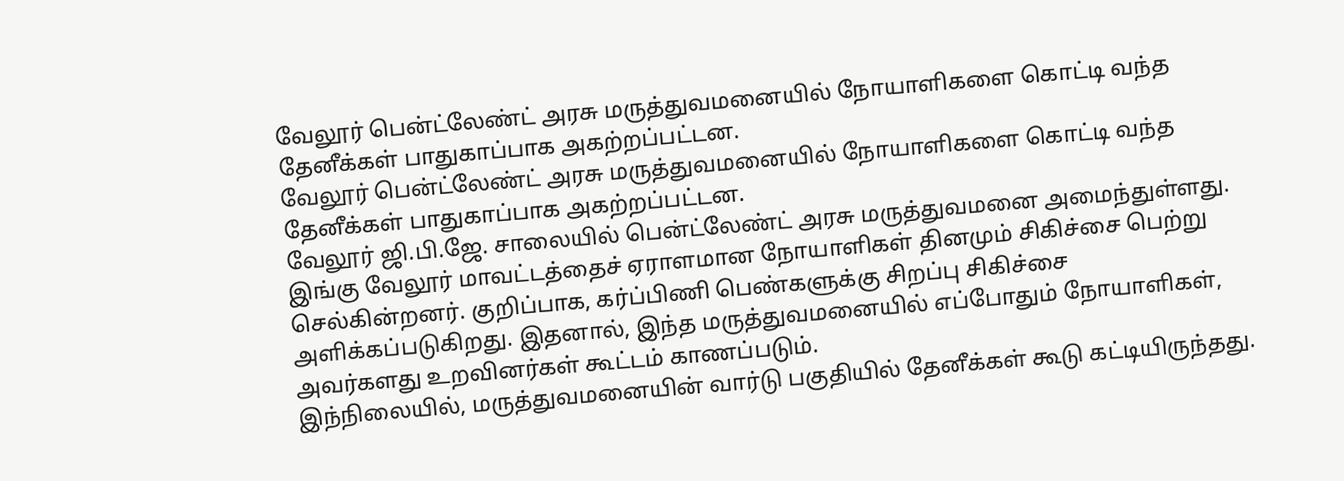வேலூர் பென்ட்லேண்ட் அரசு மருத்துவமனையில் நோயாளிகளை கொட்டி வந்த தேனீக்கள் பாதுகாப்பாக அகற்றப்பட்டன.
வேலூர் பென்ட்லேண்ட் அரசு மருத்துவமனையில் நோயாளிகளை கொட்டி வந்த தேனீக்கள் பாதுகாப்பாக அகற்றப்பட்டன.
வேலூர் ஜி.பி.ஜே. சாலையில் பென்ட்லேண்ட் அரசு மருத்துவமனை அமைந்துள்ளது. இங்கு வேலூர் மாவட்டத்தைச் ஏராளமான நோயாளிகள் தினமும் சிகிச்சை பெற்று செல்கின்றனர். குறிப்பாக, கர்ப்பிணி பெண்களுக்கு சிறப்பு சிகிச்சை அளிக்கப்படுகிறது. இதனால், இந்த மருத்துவமனையில் எப்போதும் நோயாளிகள், அவர்களது உறவினர்கள் கூட்டம் காணப்படும்.
இந்நிலையில், மருத்துவமனையின் வார்டு பகுதியில் தேனீக்கள் கூடு கட்டியிருந்தது.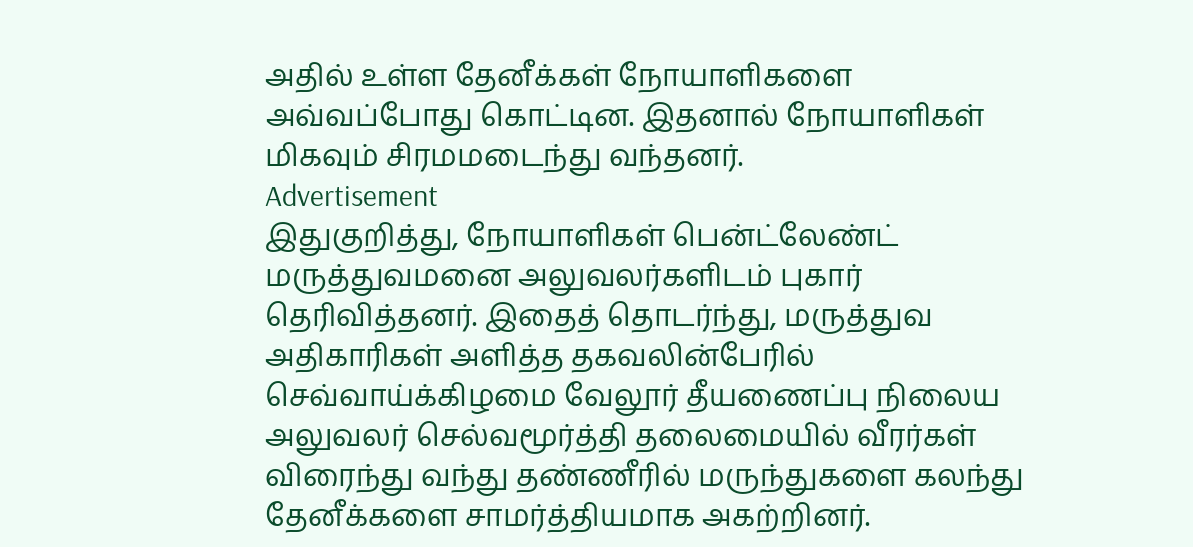அதில் உள்ள தேனீக்கள் நோயாளிகளை அவ்வப்போது கொட்டின. இதனால் நோயாளிகள் மிகவும் சிரமமடைந்து வந்தனர்.
Advertisement
இதுகுறித்து, நோயாளிகள் பென்ட்லேண்ட் மருத்துவமனை அலுவலர்களிடம் புகார் தெரிவித்தனர். இதைத் தொடர்ந்து, மருத்துவ அதிகாரிகள் அளித்த தகவலின்பேரில் செவ்வாய்க்கிழமை வேலூர் தீயணைப்பு நிலைய அலுவலர் செல்வமூர்த்தி தலைமையில் வீரர்கள் விரைந்து வந்து தண்ணீரில் மருந்துகளை கலந்து தேனீக்களை சாமர்த்தியமாக அகற்றினர்.